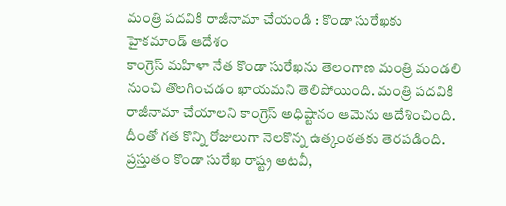మంత్రి పదవికి రాజీనామా చేయండి : కొండా సురేఖకు హైకమాండ్ ఆదేశం
కాంగ్రెస్ మహిళా నేత కొండా సురేఖను తెలంగాణ మంత్రి మండలి నుంచి తొలగించడం ఖాయమని తెలిపోయింది. మంత్రి పదవికి రాజీనామా చేయాలని కాంగ్రెస్ అధిష్టానం ఆమెను ఆదేశించింది. దీంతో గత కొన్ని రోజులుగా నెలకొన్న ఉత్కంఠతకు తెరపడింది. ప్రస్తుతం కొండా సురేఖ రాష్ట్ర అటవీ,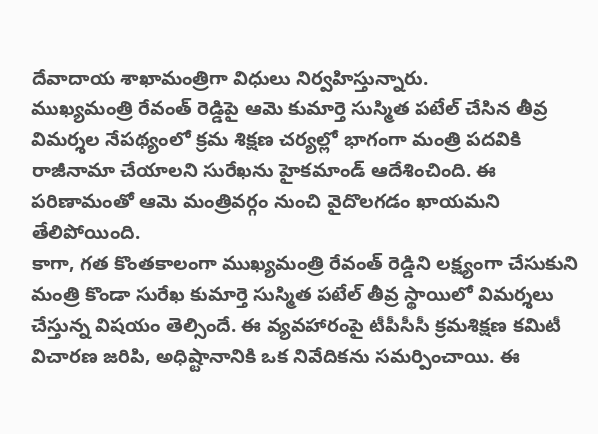దేవాదాయ శాఖామంత్రిగా విధులు నిర్వహిస్తున్నారు.
ముఖ్యమంత్రి రేవంత్ రెడ్డిపై ఆమె కుమార్తె సుస్మిత పటేల్ చేసిన తీవ్ర విమర్శల నేపథ్యంలో క్రమ శిక్షణ చర్యల్లో భాగంగా మంత్రి పదవికి రాజీనామా చేయాలని సురేఖను హైకమాండ్ ఆదేశించింది. ఈ పరిణామంతో ఆమె మంత్రివర్గం నుంచి వైదొలగడం ఖాయమని తేలిపోయింది.
కాగా, గత కొంతకాలంగా ముఖ్యమంత్రి రేవంత్ రెడ్డిని లక్ష్యంగా చేసుకుని మంత్రి కొండా సురేఖ కుమార్తె సుస్మిత పటేల్ తీవ్ర స్థాయిలో విమర్శలు చేస్తున్న విషయం తెల్సిందే. ఈ వ్యవహారంపై టీపీసీసీ క్రమశిక్షణ కమిటీ విచారణ జరిపి, అధిష్టానానికి ఒక నివేదికను సమర్పించాయి. ఈ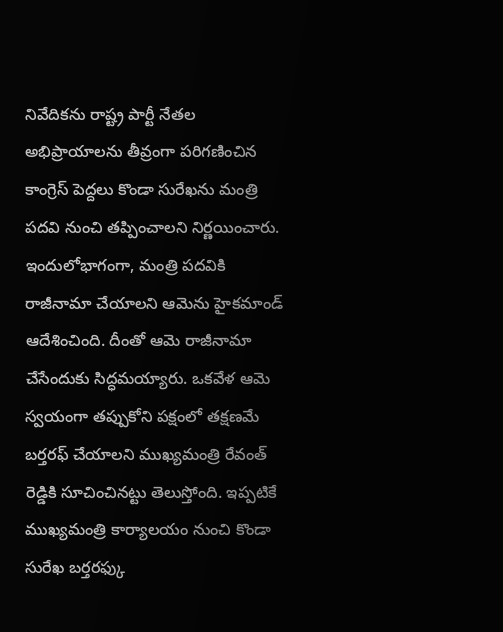నివేదికను రాష్ట్ర పార్టీ నేతల అభిప్రాయాలను తీవ్రంగా పరిగణించిన కాంగ్రెస్ పెద్దలు కొండా సురేఖను మంత్రి పదవి నుంచి తప్పించాలని నిర్ణయించారు.
ఇందులోభాగంగా, మంత్రి పదవికి రాజీనామా చేయాలని ఆమెను హైకమాండ్ ఆదేశించింది. దీంతో ఆమె రాజీనామా చేసేందుకు సిద్ధమయ్యారు. ఒకవేళ ఆమె స్వయంగా తప్పుకోని పక్షంలో తక్షణమే బర్తరఫ్ చేయాలని ముఖ్యమంత్రి రేవంత్ రెడ్డికి సూచించినట్టు తెలుస్తోంది. ఇప్పటికే ముఖ్యమంత్రి కార్యాలయం నుంచి కొండా సురేఖ బర్తరఫ్కు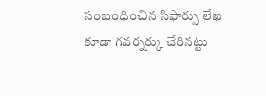సంబంధించిన సిఫార్సు లేఖ కూడా గవర్నర్కు చేరినట్టు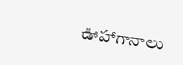ఊహాగానాలు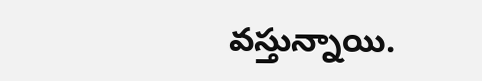వస్తున్నాయి.